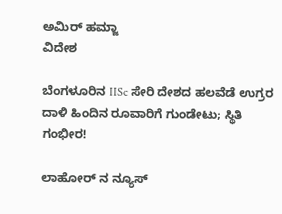ಅಮಿರ್ ಹಮ್ಜಾ
ವಿದೇಶ

ಬೆಂಗಳೂರಿನ IISc ಸೇರಿ ದೇಶದ ಹಲವೆಡೆ ಉಗ್ರರ ದಾಳಿ ಹಿಂದಿನ ರೂವಾರಿಗೆ ಗುಂಡೇಟು; ಸ್ಥಿತಿ ಗಂಭೀರ!

ಲಾಹೋರ್ ನ ನ್ಯೂಸ್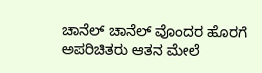ಚಾನೆಲ್ ಚಾನೆಲ್ ವೊಂದರ ಹೊರಗೆ ಅಪರಿಚಿತರು ಆತನ ಮೇಲೆ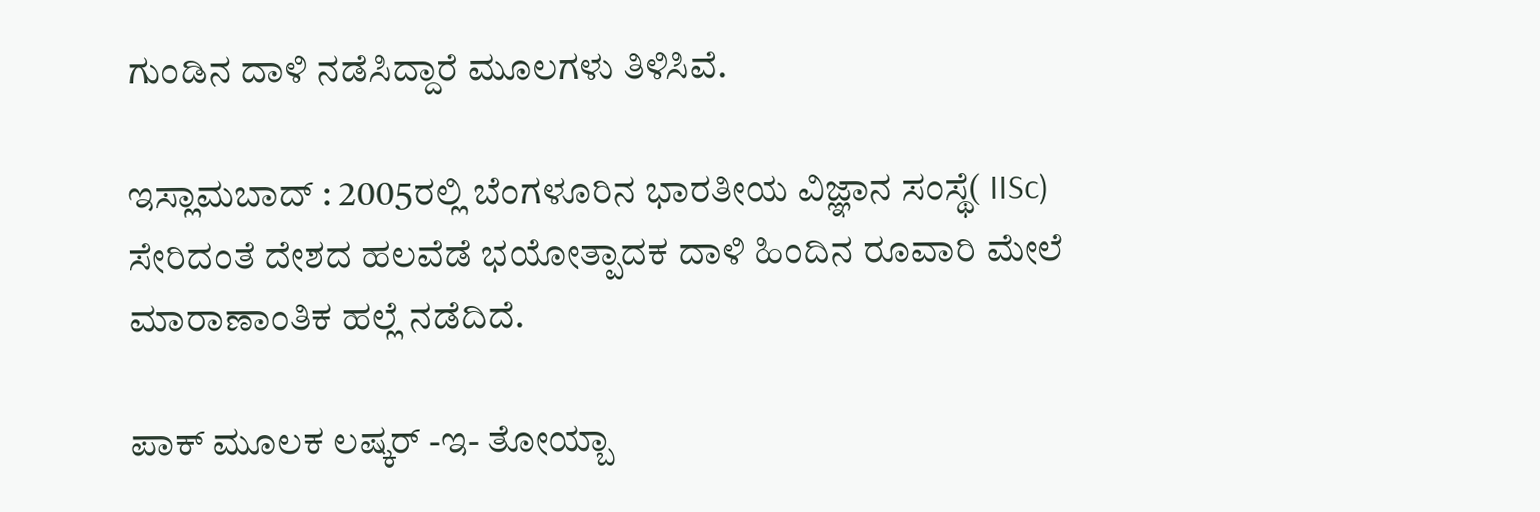ಗುಂಡಿನ ದಾಳಿ ನಡೆಸಿದ್ದಾರೆ ಮೂಲಗಳು ತಿಳಿಸಿವೆ.

ಇಸ್ಲಾಮಬಾದ್ : 2005ರಲ್ಲಿ ಬೆಂಗಳೂರಿನ ಭಾರತೀಯ ವಿಜ್ಞಾನ ಸಂಸ್ಥೆ( IISc) ಸೇರಿದಂತೆ ದೇಶದ ಹಲವೆಡೆ ಭಯೋತ್ಪಾದಕ ದಾಳಿ ಹಿಂದಿನ ರೂವಾರಿ ಮೇಲೆ ಮಾರಾಣಾಂತಿಕ ಹಲ್ಲೆ ನಡೆದಿದೆ.

ಪಾಕ್ ಮೂಲಕ ಲಷ್ಕರ್ -ಇ- ತೋಯ್ಬಾ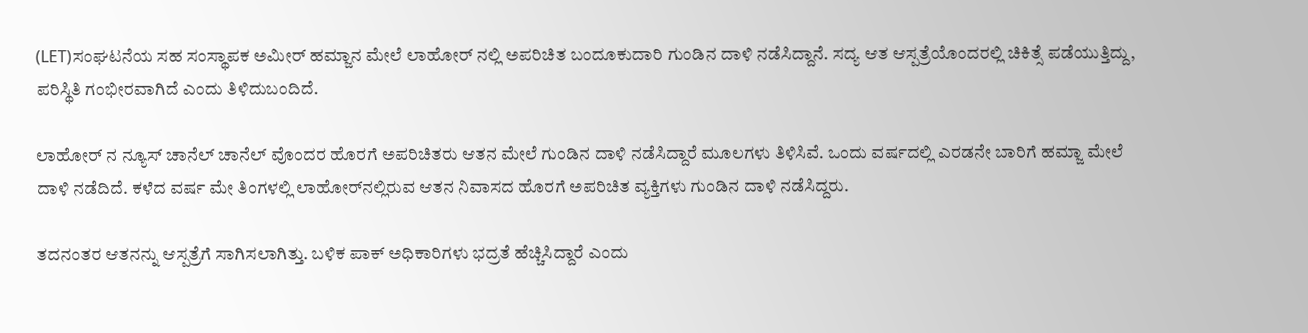(LET)ಸಂಘಟನೆಯ ಸಹ ಸಂಸ್ಥಾಪಕ ಅಮೀರ್ ಹಮ್ಜಾನ ಮೇಲೆ ಲಾಹೋರ್ ನಲ್ಲಿ ಅಪರಿಚಿತ ಬಂದೂಕುದಾರಿ ಗುಂಡಿನ ದಾಳಿ ನಡೆಸಿದ್ದಾನೆ. ಸದ್ಯ ಆತ ಆಸ್ಪತ್ರೆಯೊಂದರಲ್ಲಿ ಚಿಕಿತ್ಸೆ ಪಡೆಯುತ್ತಿದ್ದು, ಪರಿಸ್ಥಿತಿ ಗಂಭೀರವಾಗಿದೆ ಎಂದು ತಿಳಿದುಬಂದಿದೆ.

ಲಾಹೋರ್ ನ ನ್ಯೂಸ್ ಚಾನೆಲ್ ಚಾನೆಲ್ ವೊಂದರ ಹೊರಗೆ ಅಪರಿಚಿತರು ಆತನ ಮೇಲೆ ಗುಂಡಿನ ದಾಳಿ ನಡೆಸಿದ್ದಾರೆ ಮೂಲಗಳು ತಿಳಿಸಿವೆ. ಒಂದು ವರ್ಷದಲ್ಲಿ ಎರಡನೇ ಬಾರಿಗೆ ಹಮ್ಜಾ ಮೇಲೆ ದಾಳಿ ನಡೆದಿದೆ. ಕಳೆದ ವರ್ಷ ಮೇ ತಿಂಗಳಲ್ಲಿ ಲಾಹೋರ್‌ನಲ್ಲಿರುವ ಆತನ ನಿವಾಸದ ಹೊರಗೆ ಅಪರಿಚಿತ ವ್ಯಕ್ತಿಗಳು ಗುಂಡಿನ ದಾಳಿ ನಡೆಸಿದ್ದರು.

ತದನಂತರ ಆತನನ್ನು ಆಸ್ಪತ್ರೆಗೆ ಸಾಗಿಸಲಾಗಿತ್ತು. ಬಳಿಕ ಪಾಕ್ ಅಧಿಕಾರಿಗಳು ಭದ್ರತೆ ಹೆಚ್ಚಿಸಿದ್ದಾರೆ ಎಂದು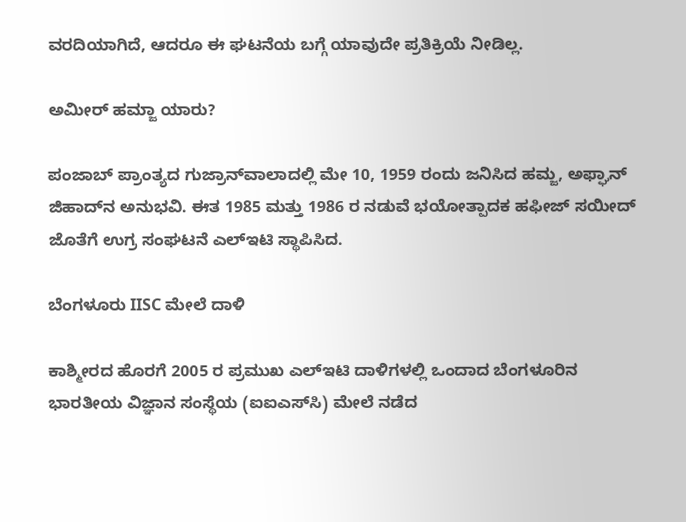ವರದಿಯಾಗಿದೆ, ಆದರೂ ಈ ಘಟನೆಯ ಬಗ್ಗೆ ಯಾವುದೇ ಪ್ರತಿಕ್ರಿಯೆ ನೀಡಿಲ್ಲ.

ಅಮೀರ್ ಹಮ್ಜಾ ಯಾರು?

ಪಂಜಾಬ್ ಪ್ರಾಂತ್ಯದ ಗುಜ್ರಾನ್‌ವಾಲಾದಲ್ಲಿ ಮೇ 10, 1959 ರಂದು ಜನಿಸಿದ ಹಮ್ಜ, ಅಫ್ಘಾನ್ ಜಿಹಾದ್‌ನ ಅನುಭವಿ. ಈತ 1985 ಮತ್ತು 1986 ರ ನಡುವೆ ಭಯೋತ್ಪಾದಕ ಹಫೀಜ್ ಸಯೀದ್ ಜೊತೆಗೆ ಉಗ್ರ ಸಂಘಟನೆ ಎಲ್‌ಇಟಿ ಸ್ಥಾಪಿಸಿದ.

ಬೆಂಗಳೂರು IISC ಮೇಲೆ ದಾಳಿ

ಕಾಶ್ಮೀರದ ಹೊರಗೆ 2005 ರ ಪ್ರಮುಖ ಎಲ್‌ಇಟಿ ದಾಳಿಗಳಲ್ಲಿ ಒಂದಾದ ಬೆಂಗಳೂರಿನ ಭಾರತೀಯ ವಿಜ್ಞಾನ ಸಂಸ್ಥೆಯ (ಐಐಎಸ್‌ಸಿ) ಮೇಲೆ ನಡೆದ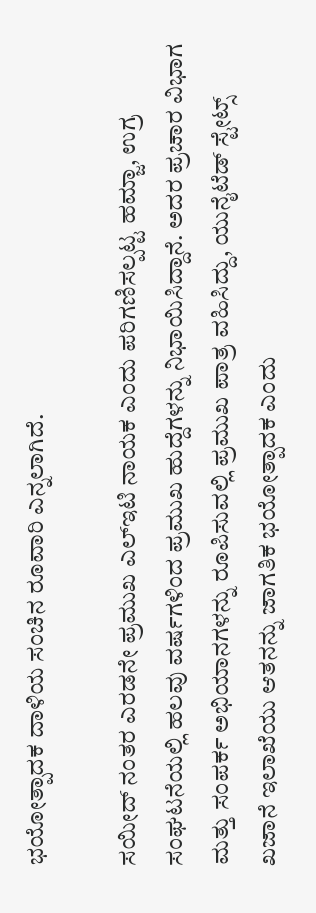ಭಯೋತ್ಪಾದಕ ದಾಳಿಯ ಸಂಚಿನ ರೂವಾರಿ ಎನ್ನಲಾಗಿದೆ.

ಸಯೀದ್ ನಂತರ ಎರಡನೇ ಪ್ರಮುಖ ಎಲ್‌ಇಟಿ ನಾಯಕ ಎಂದು ಪರಿಗಣಿಸಲ್ಪಟ್ಟ ಹಮ್ಜಾ, ಉಗ್ರ ಸಂಘಟನೆಯಲ್ಲಿ ಹಲವು ವರ್ಷಗಳಿಂದ ಪ್ರಮುಖ ಹುದ್ದೆಗಳನ್ನು ನಿಭಾಯಿಸಿದ್ದಾನೆ. ಅದರ ಪ್ರಚಾರ ವಿಭಾಗ ಮತ್ತು ಸಂಪರ್ಕ ಅಭಿಯಾನಗಳನ್ನು ರೂಪಿಸುವಲ್ಲಿ ಪ್ರಮುಖ ಪಾತ್ರ ವಹಿಸಿದ್ದು, ಯುನೈಟೆಡ್ ಸ್ಟೇಟ್ಸ್ ಖಜಾನೆ ಇಲಾಖೆಯು ಆತನನ್ನು ಜಾಗತಿಕ ಭಯೋತ್ಪಾದಕ ಎಂದು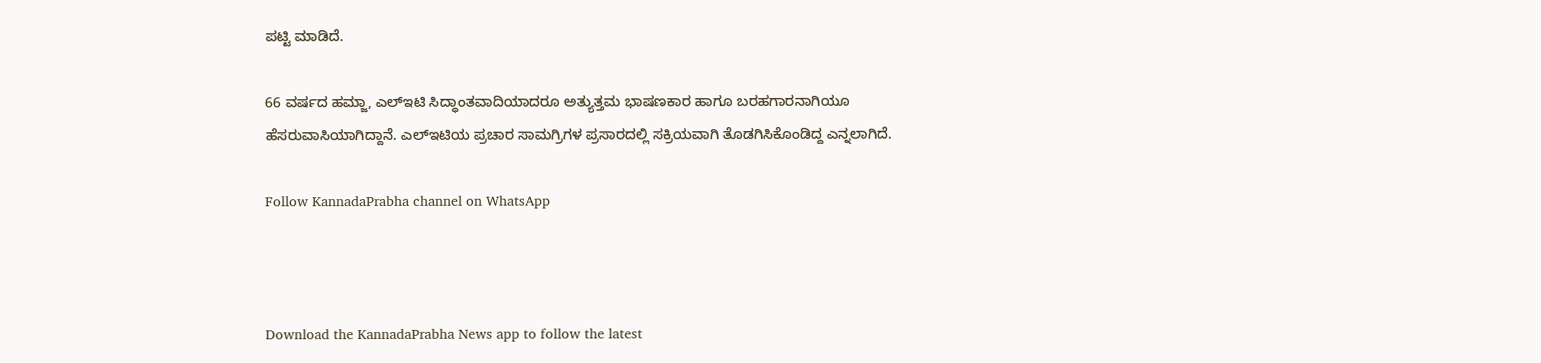ಪಟ್ಟಿ ಮಾಡಿದೆ.

66 ವರ್ಷದ ಹಮ್ಜಾ, ಎಲ್‌ಇಟಿ ಸಿದ್ಧಾಂತವಾದಿಯಾದರೂ ಅತ್ಯುತ್ತಮ ಭಾಷಣಕಾರ ಹಾಗೂ ಬರಹಗಾರನಾಗಿಯೂ ಹೆಸರುವಾಸಿಯಾಗಿದ್ದಾನೆ. ಎಲ್‌ಇಟಿಯ ಪ್ರಚಾರ ಸಾಮಗ್ರಿಗಳ ಪ್ರಸಾರದಲ್ಲಿ ಸಕ್ರಿಯವಾಗಿ ತೊಡಗಿಸಿಕೊಂಡಿದ್ದ ಎನ್ನಲಾಗಿದೆ.

Follow KannadaPrabha channel on WhatsApp



Download the KannadaPrabha News app to follow the latest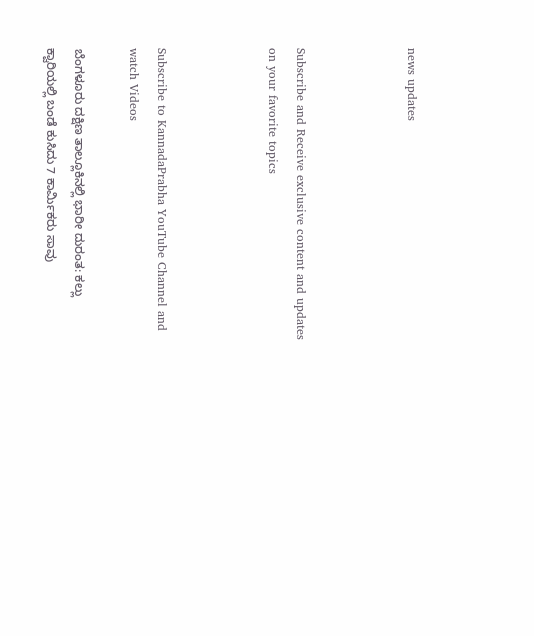news updates



Subscribe and Receive exclusive content and updates on your favorite topics



Subscribe to KannadaPrabha YouTube Channel and watch Videos

ಬೆಂಗಳೂರು ದಕ್ಷಿಣ ತಾಲ್ಲೂಕಿನಲ್ಲಿ ಭಾರೀ ದುರಂತ: ಕಲ್ಲು ಕ್ವಾರಿಯಲ್ಲಿ ಬಂಡೆ ಕುಸಿದು 7 ಕಾರ್ಮಿಕರು ಸಾವು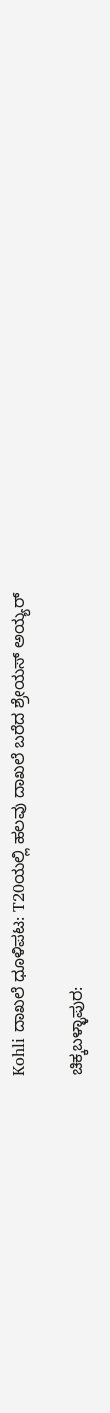Kohli ದಾಖಲೆ ಧೂಳಿಪಟ: T20ಯಲ್ಲಿ ಹಲವು ದಾಖಲೆ ಬರೆದ ಶ್ರೇಯಸ್ ಅಯ್ಯರ್

ಚಿಕ್ಕಬಳ್ಳಾಪುರ: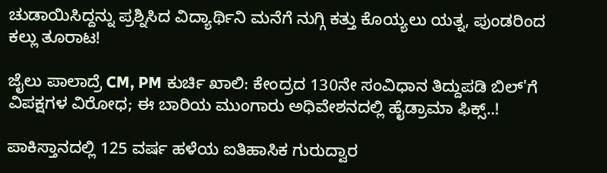ಚುಡಾಯಿಸಿದ್ದನ್ನು ಪ್ರಶ್ನಿಸಿದ ವಿದ್ಯಾರ್ಥಿನಿ ಮನೆಗೆ ನುಗ್ಗಿ ಕತ್ತು ಕೊಯ್ಯಲು ಯತ್ನ, ಪುಂಡರಿಂದ ಕಲ್ಲು ತೂರಾಟ!

ಜೈಲು ಪಾಲಾದ್ರೆ CM, PM ಕುರ್ಚಿ ಖಾಲಿ: ಕೇಂದ್ರದ 130ನೇ ಸಂವಿಧಾನ ತಿದ್ದುಪಡಿ ಬಿಲ್'ಗೆ ವಿಪಕ್ಷಗಳ ವಿರೋಧ; ಈ ಬಾರಿಯ ಮುಂಗಾರು ಅಧಿವೇಶನದಲ್ಲಿ ಹೈಡ್ರಾಮಾ ಫಿಕ್ಸ್..!

ಪಾಕಿಸ್ತಾನದಲ್ಲಿ 125 ವರ್ಷ ಹಳೆಯ ಐತಿಹಾಸಿಕ ಗುರುದ್ವಾರ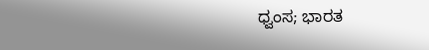ಧ್ವಂಸ; ಭಾರತ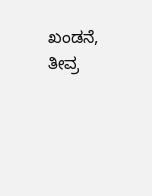ಖಂಡನೆ, ತೀವ್ರ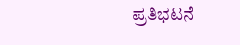ಪ್ರತಿಭಟನೆ